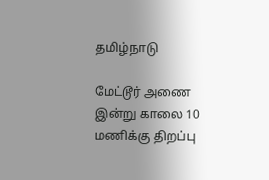தமிழ்நாடு

மேட்டூர் அணை இன்று காலை 10 மணிக்கு திறப்பு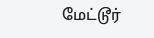மேட்டூர்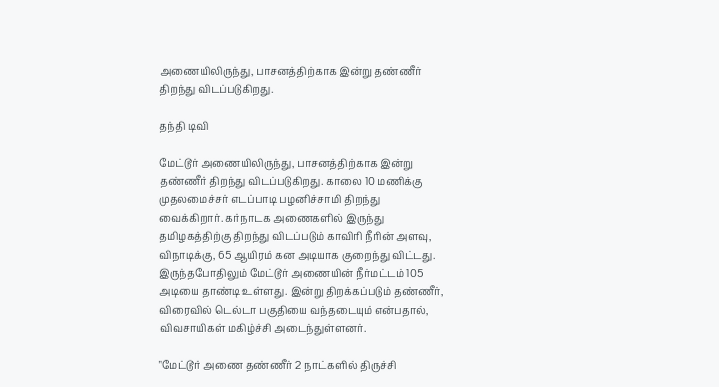அணையிலிருந்து, பாசனத்திற்காக இன்று தண்ணீர் திறந்து விடப்படுகிறது.

தந்தி டிவி

மேட்டூர் அணையிலிருந்து, பாசனத்திற்காக இன்று தண்ணீர் திறந்து விடப்படுகிறது. காலை 10 மணிக்கு முதலமைச்சர் எடப்பாடி பழனிச்சாமி திறந்து வைக்கிறார். கர்நாடக அணைகளில் இருந்து தமிழகத்திற்கு திறந்து விடப்படும் காவிரி நீரின் அளவு, விநாடிக்கு, 65 ஆயிரம் கன அடியாக குறைந்து விட்டது. இருந்தபோதிலும் மேட்டூர் அணையின் நீர்மட்டம் 105 அடியை தாண்டி உள்ளது. இன்று திறக்கப்படும் தண்ணீர், விரைவில் டெல்டா பகுதியை வந்தடையும் என்பதால், விவசாயிகள் மகிழ்ச்சி அடைந்துள்ளனர்.

"மேட்டூர் அணை தண்ணீர் 2 நாட்களில் திருச்சி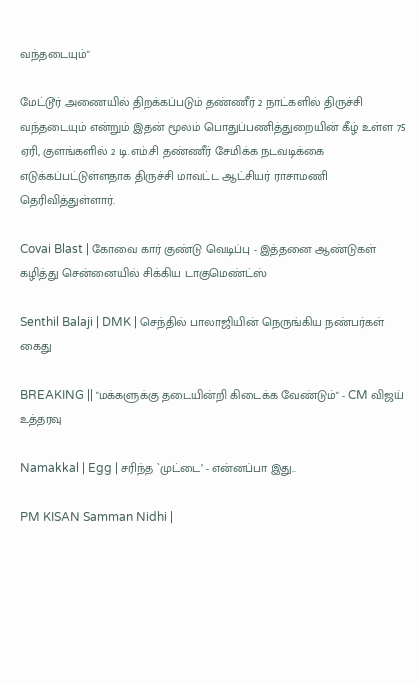வந்தடையும்"

மேட்டூர் அணையில் திறக்கப்படும் தண்ணீர் 2 நாட்களில் திருச்சி வந்தடையும் என்றும் இதன் மூலம் பொதுப்பணித்துறையின் கீழ் உள்ள 75 ஏரி, குளங்களில் 2 டி.எம்.சி தண்ணீர் சேமிக்க நடவடிக்கை எடுக்கப்பட்டுள்ளதாக திருச்சி மாவட்ட ஆட்சியர் ராசாமணி தெரிவித்துள்ளார்.

Covai Blast | கோவை கார் குண்டு வெடிப்பு - இத்தனை ஆண்டுகள் கழித்து சென்னையில் சிக்கிய டாகுமெண்ட்ஸ்

Senthil Balaji | DMK | செந்தில் பாலாஜியின் நெருங்கிய நண்பர்கள் கைது

BREAKING || "மக்களுக்கு தடையின்றி கிடைக்க வேண்டும்" - CM விஜய் உத்தரவு

Namakkal | Egg | சரிந்த `முட்டை’ - என்னப்பா இது..

PM KISAN Samman Nidhi |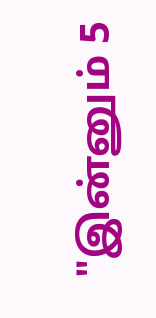"இன்னும் 5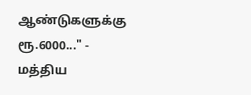ஆண்டுகளுக்கு ரூ.6000..." - மத்திய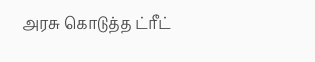அரசு கொடுத்த ட்ரீட்